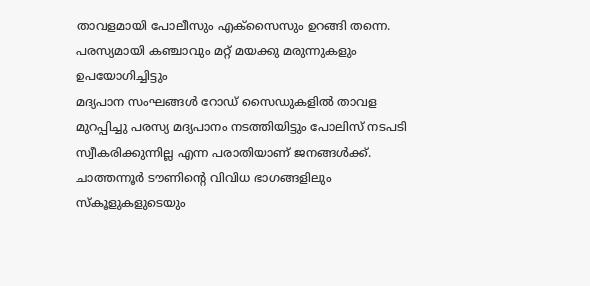താവളമായി പോലീസും എക്സൈസും ഉറങ്ങി തന്നെ.
പരസ്യമായി കഞ്ചാവും മറ്റ് മയക്കു മരുന്നുകളും ഉപയോഗിച്ചിട്ടും
മദ്യപാന സംഘങ്ങൾ റോഡ് സൈഡുകളിൽ താവള മുറപ്പിച്ചു പരസ്യ മദ്യപാനം നടത്തിയിട്ടും പോലിസ് നടപടി സ്വീകരിക്കുന്നില്ല എന്ന പരാതിയാണ് ജനങ്ങൾക്ക്. ചാത്തന്നൂർ ടൗണിന്റെ വിവിധ ഭാഗങ്ങളിലും സ്കൂളുകളുടെയും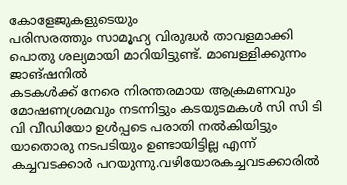കോളേജുകളുടെയും
പരിസരത്തും സാമൂഹ്യ വിരുദ്ധർ താവളമാക്കി പൊതു ശല്യമായി മാറിയിട്ടുണ്ട്. മാബള്ളിക്കുന്നം ജാങ്ഷനിൽ
കടകൾക്ക് നേരെ നിരന്തരമായ ആക്രമണവും മോഷണശ്രമവും നടന്നിട്ടും കടയുടമകൾ സി സി ടി വി വീഡിയോ ഉൾപ്പടെ പരാതി നൽകിയിട്ടും യാതൊരു നടപടിയും ഉണ്ടായിട്ടില്ല എന്ന് കച്ചവടക്കാർ പറയുന്നു.വഴിയോരകച്ചവടക്കാരിൽ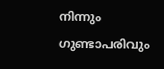നിന്നും ഗുണ്ടാപരിവും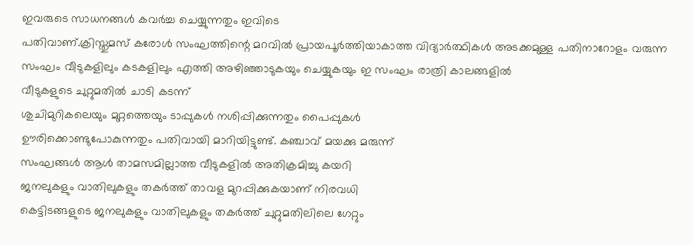ഇവരുടെ സാധനങ്ങൾ കവർച്ച ചെയ്യുന്നതും ഇവിടെ
പതിവാണ്.ക്രിസ്തുമസ് കരോൾ സംഘത്തിന്റെ മറവിൽ പ്രായപൂർത്തിയാകാത്ത വിദ്യാർത്ഥികൾ അടക്കമുള്ള പതിനാറോളം വരുന്ന സംഘം വീടുകളിലും കടകളിലും എത്തി അഴിഞ്ഞാടുകയും ചെയ്യുകയും ഇ സംഘം രാത്രി കാലങ്ങളിൽ
വീടുകളുടെ ചുറ്റുമതിൽ ചാടി കടന്ന്
ശുചിമുറികലെയും മുറ്റത്തെയും ടാപ്പുകൾ നശിപ്പിക്കുന്നതും പൈപ്പുകൾ
ഊരിക്കൊണ്ടുപോകുന്നതും പതിവായി മാറിയിട്ടുണ്ട്. കഞ്ചാവ് മയക്കു മരുന്ന്
സംഘങ്ങൾ ആൾ താമസമില്ലാത്ത വീടുകളിൽ അതിക്രമിച്ചു കയറി
ജനലുകളും വാതിലുകളും തകർത്ത് താവള മുറപ്പിക്കുകയാണ് നിരവധി
കെട്ടിടങ്ങളുടെ ജനലുകളും വാതിലുകളും തകർത്ത് ചുറ്റുമതിലിലെ ഗേറ്റും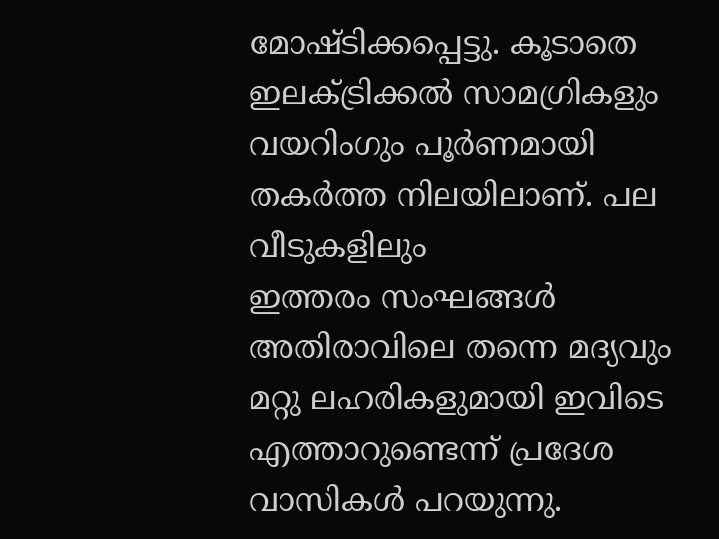മോഷ്ടിക്കപ്പെട്ടു. കൂടാതെ ഇലക്ട്രിക്കൽ സാമഗ്രികളും വയറിംഗും പൂർണമായി തകർത്ത നിലയിലാണ്. പല വീടുകളിലും
ഇത്തരം സംഘങ്ങൾ
അതിരാവിലെ തന്നെ മദ്യവും മറ്റു ലഹരികളുമായി ഇവിടെ എത്താറുണ്ടെന്ന് പ്രദേശ വാസികൾ പറയുന്നു.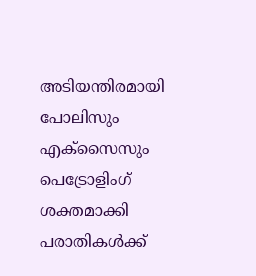അടിയന്തിരമായി പോലിസും എക്സൈസും പെട്രോളിംഗ് ശക്തമാക്കി പരാതികൾക്ക്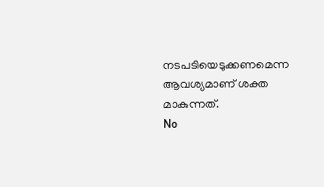നടപടിയെടുക്കണമെന്ന ആവശ്യമാണ് ശക്ത മാകുന്നത്.
No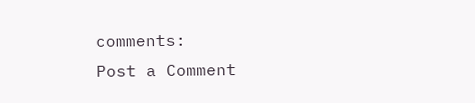comments:
Post a Comment